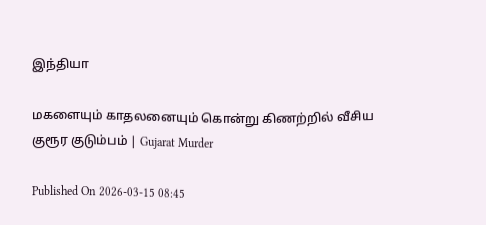இந்தியா

மகளையும் காதலனையும் கொன்று கிணற்றில் வீசிய குரூர குடும்பம் | Gujarat Murder

Published On 2026-03-15 08:45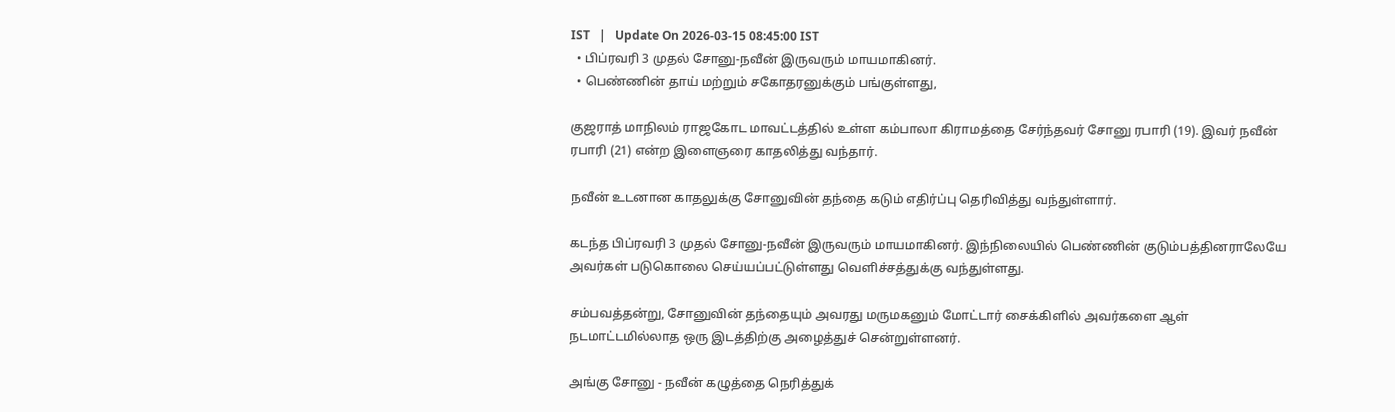IST   |   Update On 2026-03-15 08:45:00 IST
  • பிப்ரவரி 3 முதல் சோனு-நவீன் இருவரும் மாயமாகினர்.
  • பெண்ணின் தாய் மற்றும் சகோதரனுக்கும் பங்குள்ளது,

குஜராத் மாநிலம் ராஜகோட மாவட்டத்தில் உள்ள கம்பாலா கிராமத்தை சேர்ந்தவர் சோனு ரபாரி (19). இவர் நவீன் ரபாரி (21) என்ற இளைஞரை காதலித்து வந்தார்.

நவீன் உடனான காதலுக்கு சோனுவின் தந்தை கடும் எதிர்ப்பு தெரிவித்து வந்துள்ளார்.

கடந்த பிப்ரவரி 3 முதல் சோனு-நவீன் இருவரும் மாயமாகினர். இந்நிலையில் பெண்ணின் குடும்பத்தினராலேயே அவர்கள் படுகொலை செய்யப்பட்டுள்ளது வெளிச்சத்துக்கு வந்துள்ளது.

சம்பவத்தன்று, சோனுவின் தந்தையும் அவரது மருமகனும் மோட்டார் சைக்கிளில் அவர்களை ஆள் நடமாட்டமில்லாத ஒரு இடத்திற்கு அழைத்துச் சென்றுள்ளனர்.

அங்கு சோனு - நவீன் கழுத்தை நெரித்துக்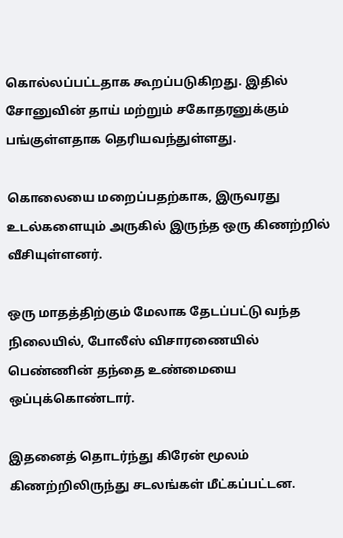கொல்லப்பட்டதாக கூறப்படுகிறது. இதில் சோனுவின் தாய் மற்றும் சகோதரனுக்கும் பங்குள்ளதாக தெரியவந்துள்ளது.

கொலையை மறைப்பதற்காக, இருவரது உடல்களையும் அருகில் இருந்த ஒரு கிணற்றில் வீசியுள்ளனர்.

ஒரு மாதத்திற்கும் மேலாக தேடப்பட்டு வந்த நிலையில், போலீஸ் விசாரணையில் பெண்ணின் தந்தை உண்மையை ஒப்புக்கொண்டார்.

இதனைத் தொடர்ந்து கிரேன் மூலம் கிணற்றிலிருந்து சடலங்கள் மீட்கப்பட்டன.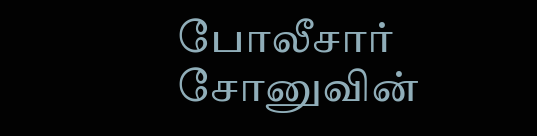போலீசார் சோனுவின்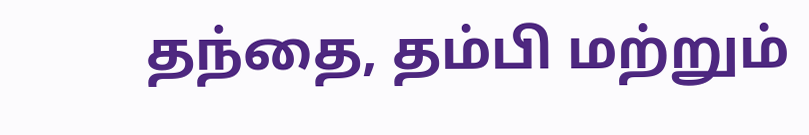தந்தை, தம்பி மற்றும்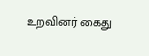உறவினர் கைது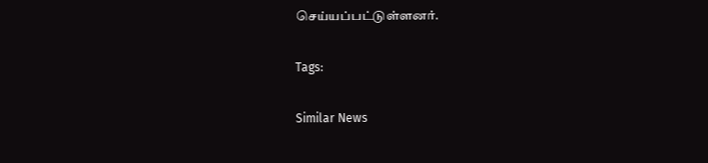செய்யப்பட்டுள்ளனர்.

Tags:

Similar News